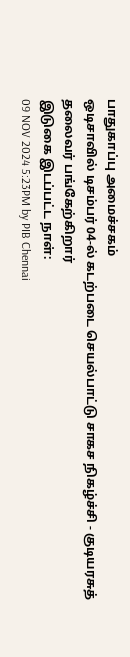பாதுகாப்பு அமைச்சகம்
ஒடிசாவில் டிசம்பர் 04-ல் கடற்படை செயல்பாட்டு சாகச நிகழ்ச்சி - குடியரசுத் தலைவர் பங்கேற்கிறார்
இடுகை இடப்பட்ட நாள்:
09 NOV 2024 5:23PM by PIB Chennai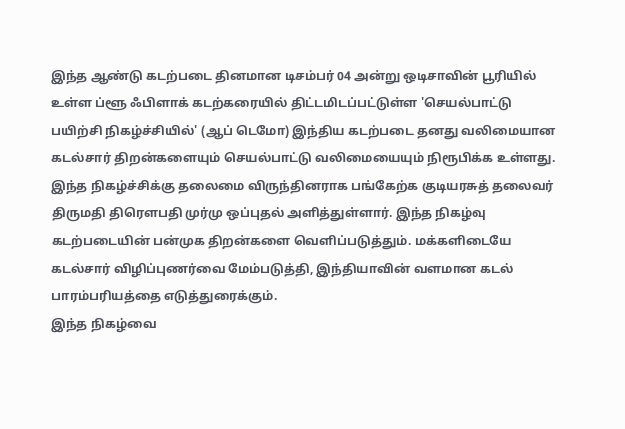இந்த ஆண்டு கடற்படை தினமான டிசம்பர் 04 அன்று ஒடிசாவின் பூரியில் உள்ள ப்ளூ ஃபிளாக் கடற்கரையில் திட்டமிடப்பட்டுள்ள 'செயல்பாட்டு பயிற்சி நிகழ்ச்சியில்' (ஆப் டெமோ) இந்திய கடற்படை தனது வலிமையான கடல்சார் திறன்களையும் செயல்பாட்டு வலிமையையும் நிரூபிக்க உள்ளது. இந்த நிகழ்ச்சிக்கு தலைமை விருந்தினராக பங்கேற்க குடியரசுத் தலைவர் திருமதி திரௌபதி முர்மு ஒப்புதல் அளித்துள்ளார். இந்த நிகழ்வு கடற்படையின் பன்முக திறன்களை வெளிப்படுத்தும். மக்களிடையே கடல்சார் விழிப்புணர்வை மேம்படுத்தி, இந்தியாவின் வளமான கடல் பாரம்பரியத்தை எடுத்துரைக்கும்.
இந்த நிகழ்வை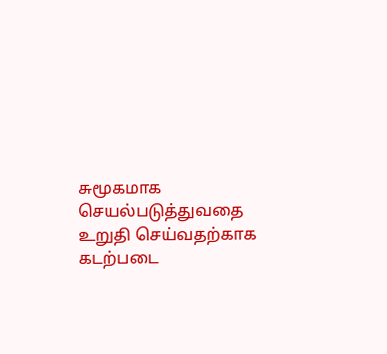சுமூகமாக செயல்படுத்துவதை உறுதி செய்வதற்காக கடற்படை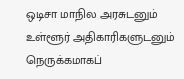ஒடிசா மாநில அரசுடனும் உள்ளூர் அதிகாரிகளுடனும் நெருக்கமாகப்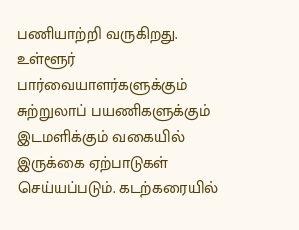பணியாற்றி வருகிறது. உள்ளூர் பார்வையாளர்களுக்கும் சுற்றுலாப் பயணிகளுக்கும் இடமளிக்கும் வகையில் இருக்கை ஏற்பாடுகள் செய்யப்படும். கடற்கரையில்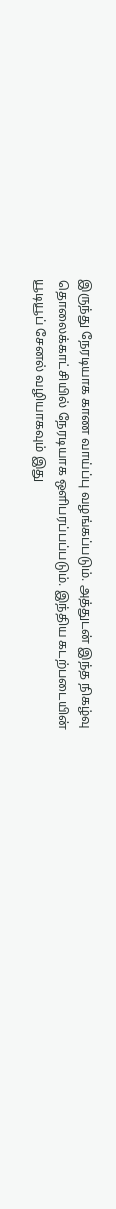இருந்து நேரடியாக காண வாய்ப்பு வழங்கப்படும். அத்துடன் இந்த நிகழ்வு தொலைக்காட்சியில் நேரடியாக ஒளிபரப்பப்படும். இந்திய கடற்படையின் யூடியூப் சேனல் வழியாகவும் இது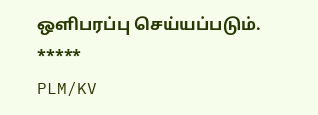ஒளிபரப்பு செய்யப்படும்.
*****
PLM/KV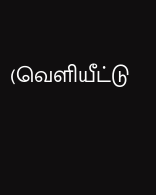(வெளியீட்டு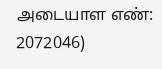அடையாள எண்: 2072046)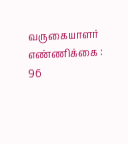வருகையாளர் எண்ணிக்கை : 96